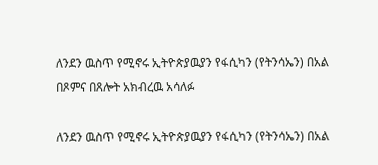ለንደን ዉስጥ የሚኖሩ ኢትዮጵያዉያን የፋሲካን (የትንሳኤን) በአል በጾምና በጸሎት አክብረዉ አሳለፉ

ለንደን ዉስጥ የሚኖሩ ኢትዮጵያዉያን የፋሲካን (የትንሳኤን) በአል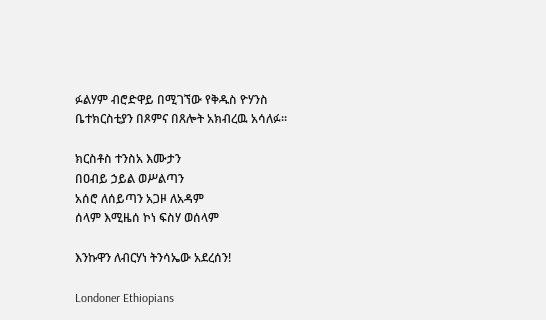ፉልሃም ብሮድዋይ በሚገኘው የቅዱስ ዮሃንስ ቤተክርስቲያን በጾምና በጸሎት አክብረዉ አሳለፉ።

ክርስቶስ ተንስአ እሙታን
በዐብይ ኃይል ወሥልጣን
አሰሮ ለሰይጣን አጋዞ ለአዳም
ሰላም እሚዜሰ ኮነ ፍስሃ ወሰላም

እንኩዋን ለብርሃነ ትንሳኤው አደረሰን!

Londoner Ethiopians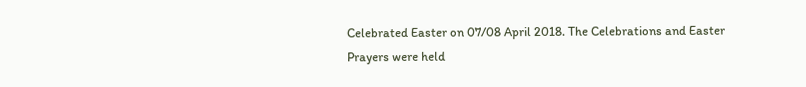Celebrated Easter on 07/08 April 2018. The Celebrations and Easter Prayers were held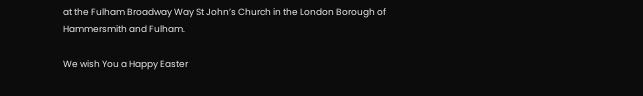at the Fulham Broadway Way St John’s Church in the London Borough of Hammersmith and Fulham.

We wish You a Happy Easter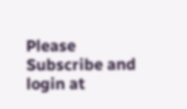Please Subscribe and login at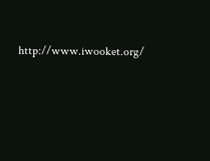http://www.iwooket.org/